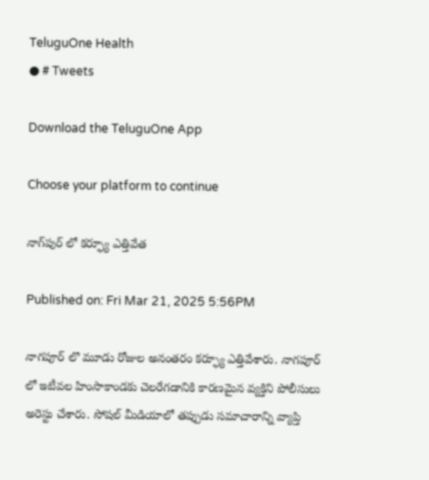TeluguOne Health
● # Tweets

Download the TeluguOne App

Choose your platform to continue

నాగ్‌పుర్ లో కర్ఫ్యూ ఎత్తివేత

Published on: Fri Mar 21, 2025 5:56PM

నాగపూర్ లొ మూడు రోజుల అనంతరం కర్ఫ్యూ ఎత్తివేశారు. నాగపూర్ లో ఇటీవల హింసాకాండకు చెలరేగడానికి కారణమైన వ్యక్తిని పోలీసులు అరెస్టు చేశారు. సోషల్ మీడియాలో తప్పుడు సమాచారాన్ని వ్యాప్తి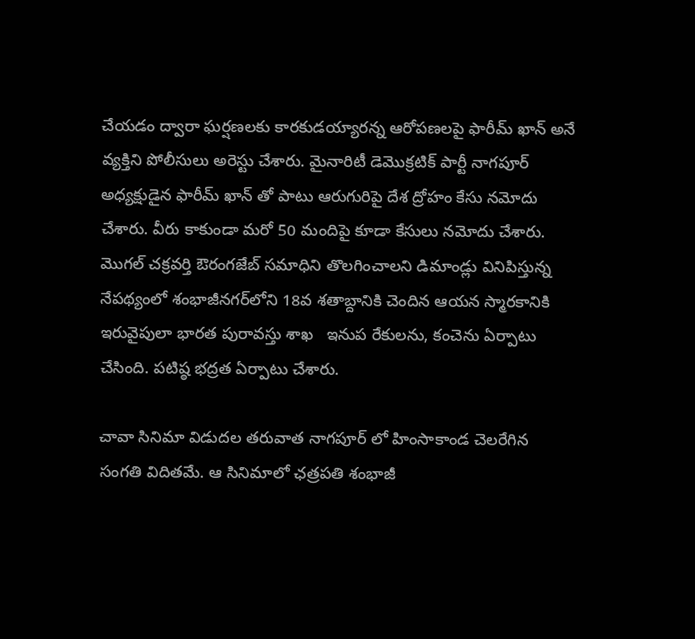చేయడం ద్వారా ఘర్షణలకు కారకుడయ్యారన్న ఆరోపణలపై ఫారీమ్ ఖాన్ అనే వ్యక్తిని పోలీసులు అరెస్టు చేశారు. మైనారిటీ డెమొక్రటిక్ పార్టీ నాగపూర్ అధ్యక్షుడైన ఫారీమ్ ఖాన్ తో పాటు ఆరుగురిపై దేశ ద్రోహం కేసు నమోదు చేశారు. వీరు కాకుండా మరో 50 మందిపై కూడా కేసులు నమోదు చేశారు. మొగల్‌ చక్రవర్తి ఔరంగజేబ్‌ సమాధిని తొలగించాలని డిమాండ్లు వినిపిస్తున్న నేపథ్యంలో శంభాజీనగర్‌లోని 18వ శతాబ్దానికి చెందిన ఆయన స్మారకానికి ఇరువైపులా భారత పురావస్తు శాఖ   ఇనుప రేకులను, కంచెను ఏర్పాటు చేసింది. పటిష్ఠ భద్రత ఏర్పాటు చేశారు.

చావా సినిమా విడుదల తరువాత నాగపూర్ లో హింసాకాండ చెలరేగిన సంగతి విదితమే. ఆ సినిమాలో ఛత్రపతి శంభాజీ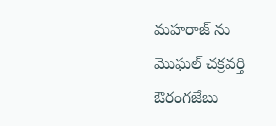మహరాజ్ ను మొఘల్ చక్రవర్తి ఔరంగజేబు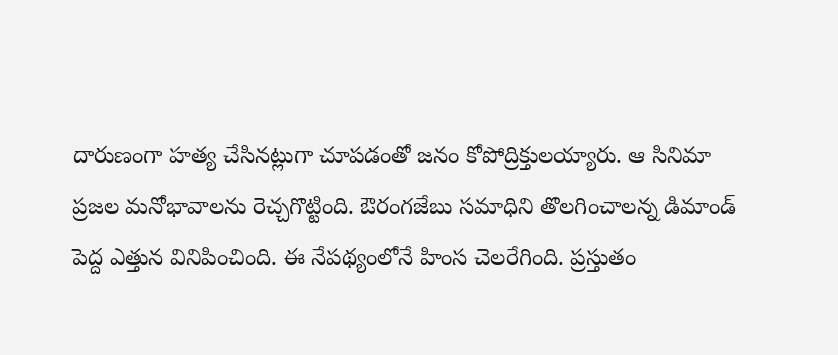దారుణంగా హత్య చేసినట్లుగా చూపడంతో జనం కోపోద్రిక్తులయ్యారు. ఆ సినిమా ప్రజల మనోభావాలను రెచ్చగొట్టింది. ఔరంగజేబు సమాధిని తొలగించాలన్న డిమాండ్ పెద్ద ఎత్తున వినిపించింది. ఈ నేపథ్యంలోనే హింస చెలరేగింది. ప్రస్తుతం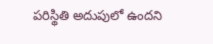పరిస్థితి అదుపులో ఉందని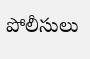పోలీసులు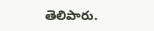తెలిపారు.